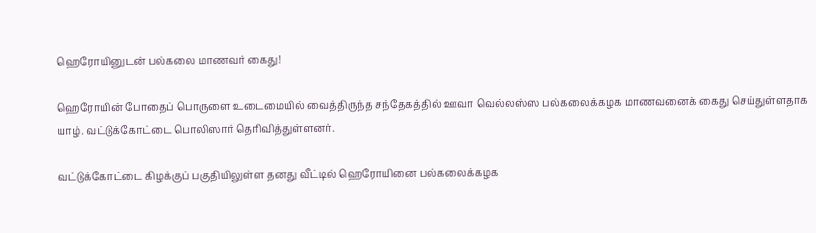ஹெரோயினுடன் பல்கலை மாணவர் கைது!

ஹெரோயின் போதைப் பொருளை உடைமையில் வைத்திருந்த சந்தேகத்தில் ஊவா வெல்லஸ்ஸ பல்கலைக்கழக மாணவனைக் கைது செய்துள்ளதாக யாழ். வட்டுக்கோட்டை பொலிஸார் தெரிவித்துள்ளனர்.

வட்டுக்கோட்டை கிழக்குப் பகுதியிலுள்ள தனது வீட்டில் ஹெரோயினை பல்கலைக்கழக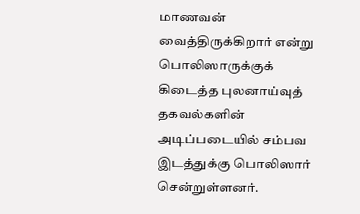மாணவன் வைத்திருக்கிறார் என்று பொலிஸாருக்குக் கிடைத்த புலனாய்வுத் தகவல்களின் அடிப்படையில் சம்பவ இடத்துக்கு பொலிஸார் சென்றுள்ளனர்.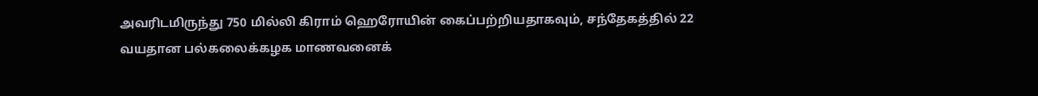அவரிடமிருந்து 750 மில்லி கிராம் ஹெரோயின் கைப்பற்றியதாகவும், சந்தேகத்தில் 22 வயதான பல்கலைக்கழக மாணவனைக்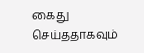கைது செய்ததாகவும்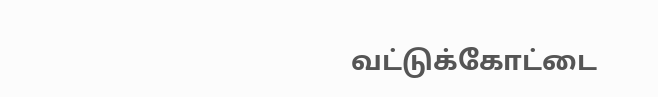வட்டுக்கோட்டை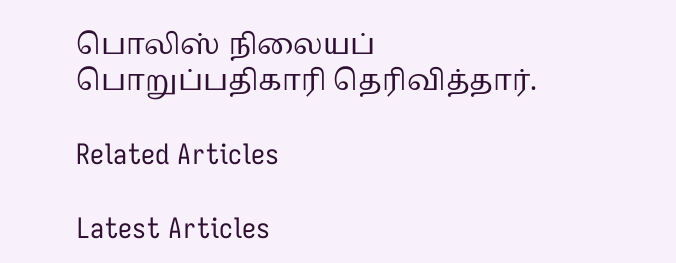பொலிஸ் நிலையப் பொறுப்பதிகாரி தெரிவித்தார்.

Related Articles

Latest Articles